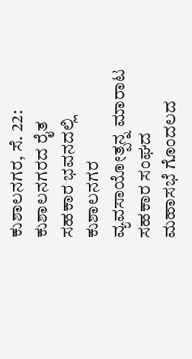ಕುಶಾಲನಗರ, ಸೆ. 22: ಕುಶಾಲನಗರದ ರೈತ ಸಹಕಾರ ಭವನದಲ್ಲಿ ಕುಶಾಲನಗರ ವ್ಯವಸಾಯೋತ್ಪನ್ನ ಮಾರಾಟ ಸಹಕಾರ ಸಂಘದ ಮಹಾಸಭೆ ಗೊಂದಲದ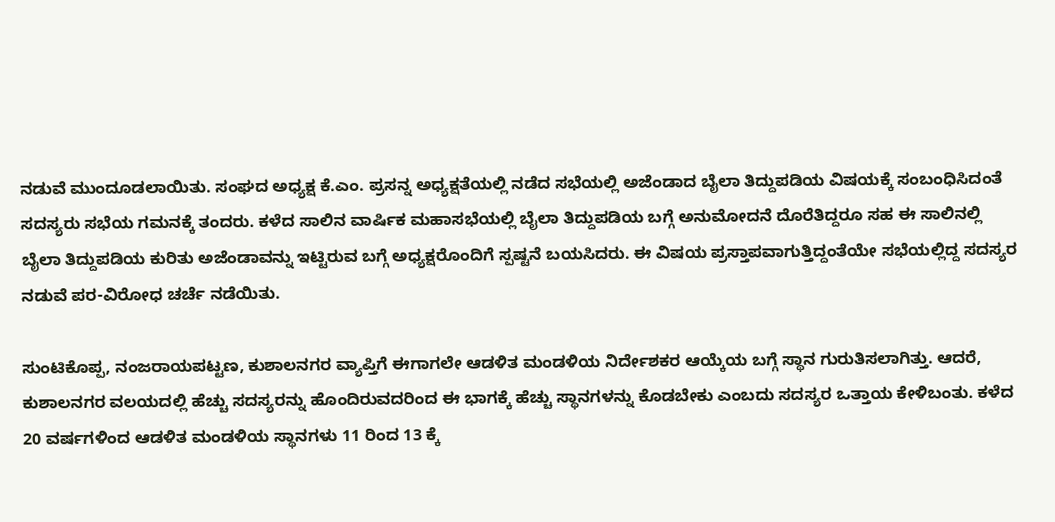ನಡುವೆ ಮುಂದೂಡಲಾಯಿತು. ಸಂಘದ ಅಧ್ಯಕ್ಷ ಕೆ.ಎಂ. ಪ್ರಸನ್ನ ಅಧ್ಯಕ್ಷತೆಯಲ್ಲಿ ನಡೆದ ಸಭೆಯಲ್ಲಿ ಅಜೆಂಡಾದ ಬೈಲಾ ತಿದ್ದುಪಡಿಯ ವಿಷಯಕ್ಕೆ ಸಂಬಂಧಿಸಿದಂತೆ ಸದಸ್ಯರು ಸಭೆಯ ಗಮನಕ್ಕೆ ತಂದರು. ಕಳೆದ ಸಾಲಿನ ವಾರ್ಷಿಕ ಮಹಾಸಭೆಯಲ್ಲಿ ಬೈಲಾ ತಿದ್ದುಪಡಿಯ ಬಗ್ಗೆ ಅನುಮೋದನೆ ದೊರೆತಿದ್ದರೂ ಸಹ ಈ ಸಾಲಿನಲ್ಲಿ ಬೈಲಾ ತಿದ್ದುಪಡಿಯ ಕುರಿತು ಅಜೆಂಡಾವನ್ನು ಇಟ್ಟಿರುವ ಬಗ್ಗೆ ಅಧ್ಯಕ್ಷರೊಂದಿಗೆ ಸ್ಪಷ್ಟನೆ ಬಯಸಿದರು. ಈ ವಿಷಯ ಪ್ರಸ್ತಾಪವಾಗುತ್ತಿದ್ದಂತೆಯೇ ಸಭೆಯಲ್ಲಿದ್ದ ಸದಸ್ಯರ ನಡುವೆ ಪರ-ವಿರೋಧ ಚರ್ಚೆ ನಡೆಯಿತು.

ಸುಂಟಿಕೊಪ್ಪ, ನಂಜರಾಯಪಟ್ಟಣ, ಕುಶಾಲನಗರ ವ್ಯಾಪ್ತಿಗೆ ಈಗಾಗಲೇ ಆಡಳಿತ ಮಂಡಳಿಯ ನಿರ್ದೇಶಕರ ಆಯ್ಕೆಯ ಬಗ್ಗೆ ಸ್ಥಾನ ಗುರುತಿಸಲಾಗಿತ್ತು. ಆದರೆ, ಕುಶಾಲನಗರ ವಲಯದಲ್ಲಿ ಹೆಚ್ಚು ಸದಸ್ಯರನ್ನು ಹೊಂದಿರುವದರಿಂದ ಈ ಭಾಗಕ್ಕೆ ಹೆಚ್ಚು ಸ್ಥಾನಗಳನ್ನು ಕೊಡಬೇಕು ಎಂಬದು ಸದಸ್ಯರ ಒತ್ತಾಯ ಕೇಳಿಬಂತು. ಕಳೆದ 20 ವರ್ಷಗಳಿಂದ ಆಡಳಿತ ಮಂಡಳಿಯ ಸ್ಥಾನಗಳು 11 ರಿಂದ 13 ಕ್ಕೆ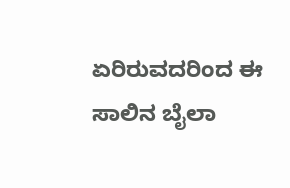ಏರಿರುವದರಿಂದ ಈ ಸಾಲಿನ ಬೈಲಾ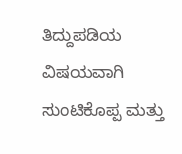ತಿದ್ದುಪಡಿಯ ವಿಷಯವಾಗಿ ಸುಂಟಿಕೊಪ್ಪ ಮತ್ತು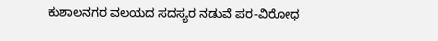ಕುಶಾಲನಗರ ವಲಯದ ಸದಸ್ಯರ ನಡುವೆ ಪರ-ವಿರೋಧ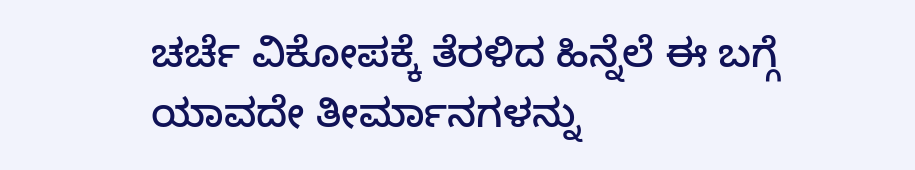ಚರ್ಚೆ ವಿಕೋಪಕ್ಕೆ ತೆರಳಿದ ಹಿನ್ನೆಲೆ ಈ ಬಗ್ಗೆ ಯಾವದೇ ತೀರ್ಮಾನಗಳನ್ನು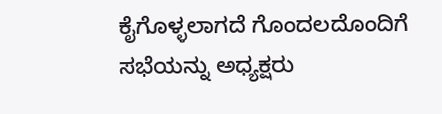ಕೈಗೊಳ್ಳಲಾಗದೆ ಗೊಂದಲದೊಂದಿಗೆ ಸಭೆಯನ್ನು ಅಧ್ಯಕ್ಷರು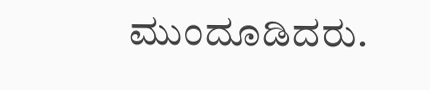ಮುಂದೂಡಿದರು.